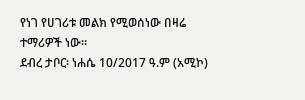የነገ የሀገሪቱ መልክ የሚወሰነው በዛሬ ተማሪዎች ነው።
ደብረ ታቦር፡ ነሐሴ 10/2017 ዓ.ም (አሚኮ)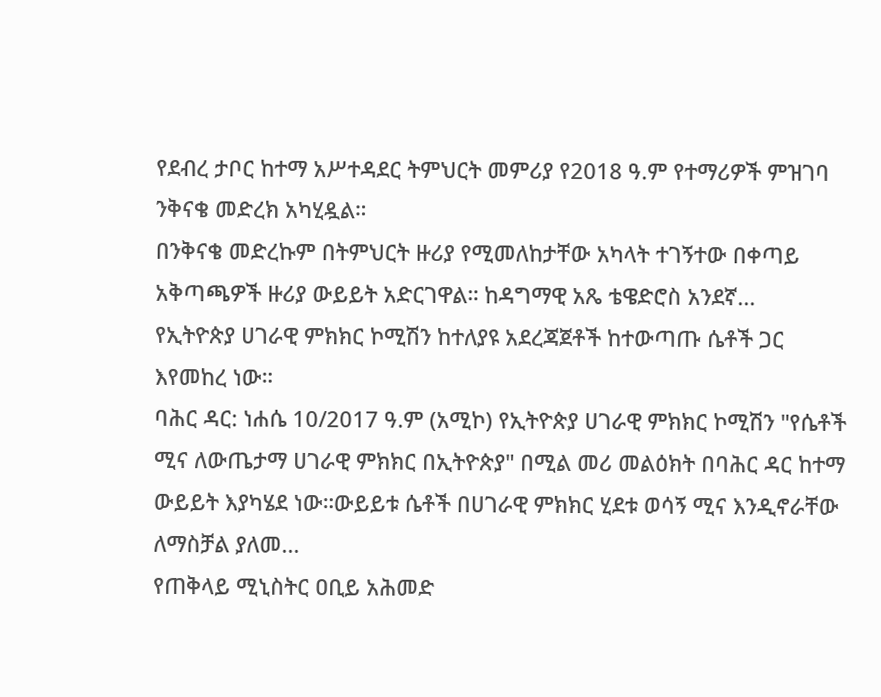የደብረ ታቦር ከተማ አሥተዳደር ትምህርት መምሪያ የ2018 ዓ.ም የተማሪዎች ምዝገባ ንቅናቄ መድረክ አካሂዷል።
በንቅናቄ መድረኩም በትምህርት ዙሪያ የሚመለከታቸው አካላት ተገኝተው በቀጣይ አቅጣጫዎች ዙሪያ ውይይት አድርገዋል። ከዳግማዊ አጼ ቴዌድሮስ አንደኛ...
የኢትዮጵያ ሀገራዊ ምክክር ኮሚሽን ከተለያዩ አደረጃጀቶች ከተውጣጡ ሴቶች ጋር እየመከረ ነው።
ባሕር ዳር: ነሐሴ 10/2017 ዓ.ም (አሚኮ) የኢትዮጵያ ሀገራዊ ምክክር ኮሚሽን "የሴቶች ሚና ለውጤታማ ሀገራዊ ምክክር በኢትዮጵያ" በሚል መሪ መልዕክት በባሕር ዳር ከተማ ውይይት እያካሄደ ነው።ውይይቱ ሴቶች በሀገራዊ ምክክር ሂደቱ ወሳኝ ሚና እንዲኖራቸው ለማስቻል ያለመ...
የጠቅላይ ሚኒስትር ዐቢይ አሕመድ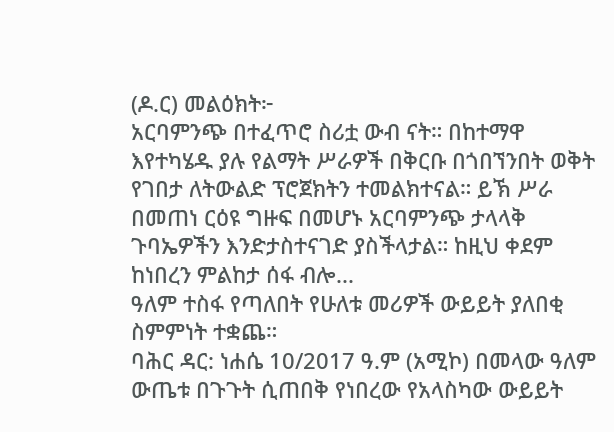(ዶ.ር) መልዕክት፦
አርባምንጭ በተፈጥሮ ስሪቷ ውብ ናት። በከተማዋ እየተካሄዱ ያሉ የልማት ሥራዎች በቅርቡ በጎበኘንበት ወቅት የገበታ ለትውልድ ፕሮጀክትን ተመልክተናል። ይኽ ሥራ በመጠነ ርዕዩ ግዙፍ በመሆኑ አርባምንጭ ታላላቅ ጉባኤዎችን እንድታስተናገድ ያስችላታል። ከዚህ ቀደም ከነበረን ምልከታ ሰፋ ብሎ...
ዓለም ተስፋ የጣለበት የሁለቱ መሪዎች ውይይት ያለበቂ ስምምነት ተቋጨ።
ባሕር ዳር: ነሐሴ 10/2017 ዓ.ም (አሚኮ) በመላው ዓለም ውጤቱ በጉጉት ሲጠበቅ የነበረው የአላስካው ውይይት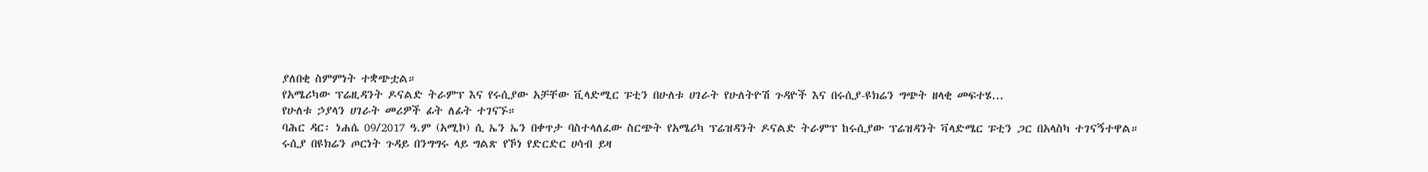ያለበቂ ስምምነት ተቋጭቷል።
የአሜሪካው ፕሬዚዳንት ዶናልድ ትራምፕ እና የሩሲያው አቻቸው ቪላድሚር ፑቲን በሁለቱ ሀገራት የሁለትዮሽ ጉዳዮች እና በሩሲያ-ዩክሬን ግጭት ዘላቂ መፍተሄ...
የሁለቱ ኃያላን ሀገራት መሪዎች ፊት ለፊት ተገናኙ።
ባሕር ዳር፡ ነሐሴ 09/2017 ዓ.ም (አሚኮ) ሲ ኤን ኤን በቀጥታ ባስተላለፈው ስርጭት የአሜሪካ ፕሬዝዳንት ዶናልድ ትራምፕ ከሩሲያው ፕሬዝዳንት ቫላድሜር ፑቲን ጋር በአላስካ ተገናኝተዋል።
ሩሲያ በዩክሬን ጦርነት ጉዳይ በንግግሩ ላይ ግልጽ የኾነ የድርድር ሀሳብ ይዛ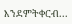እንደምትቀርብ...